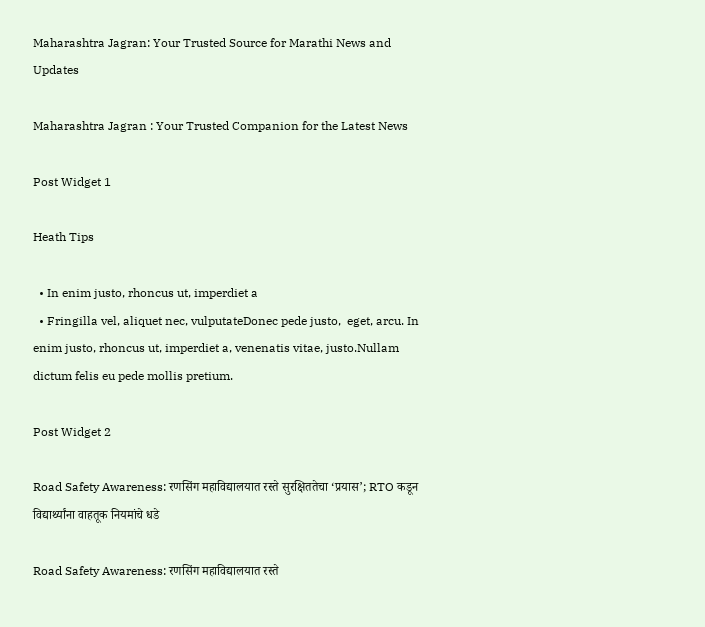Maharashtra Jagran: Your Trusted Source for Marathi News and Updates

Maharashtra Jagran : Your Trusted Companion for the Latest News

Post Widget 1

Heath Tips

  • In enim justo, rhoncus ut, imperdiet a
  • Fringilla vel, aliquet nec, vulputateDonec pede justo,  eget, arcu. In enim justo, rhoncus ut, imperdiet a, venenatis vitae, justo.Nullam dictum felis eu pede mollis pretium.

Post Widget 2

Road Safety Awareness: रणसिंग महाविद्यालयात रस्ते सुरक्षिततेचा ‘प्रयास’; RTO कडून विद्यार्थ्यांना वाहतूक नियमांचे धडे

Road Safety Awareness: रणसिंग महाविद्यालयात रस्ते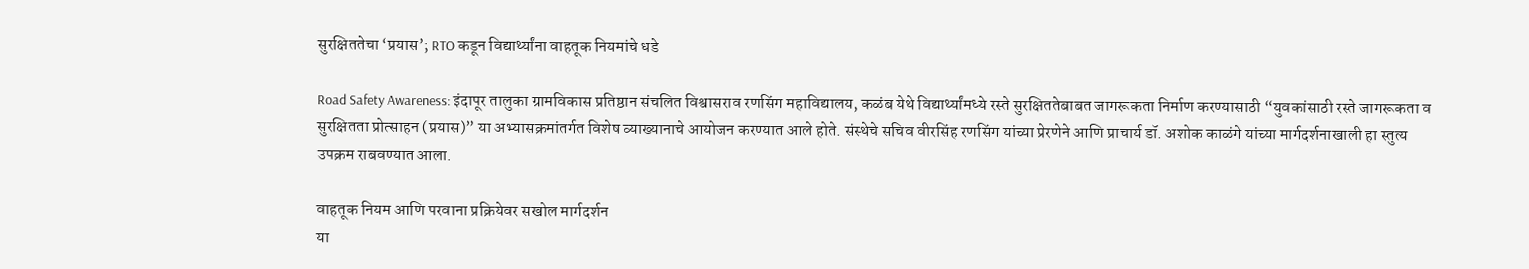सुरक्षिततेचा ‘प्रयास’; RTO कडून विद्यार्थ्यांना वाहतूक नियमांचे धडे

Road Safety Awareness: इंदापूर तालुका ग्रामविकास प्रतिष्ठान संचलित विश्वासराव रणसिंग महाविद्यालय, कळंब येथे विद्यार्थ्यांमध्ये रस्ते सुरक्षिततेबाबत जागरूकता निर्माण करण्यासाठी “युवकांसाठी रस्ते जागरूकता व सुरक्षितता प्रोत्साहन (प्रयास)” या अभ्यासक्रमांतर्गत विशेष व्याख्यानाचे आयोजन करण्यात आले होते. संस्थेचे सचिव वीरसिंह रणसिंग यांच्या प्रेरणेने आणि प्राचार्य डॉ. अशोक काळंगे यांच्या मार्गदर्शनाखाली हा स्तुत्य उपक्रम राबवण्यात आला.

वाहतूक नियम आणि परवाना प्रक्रियेवर सखोल मार्गदर्शन
या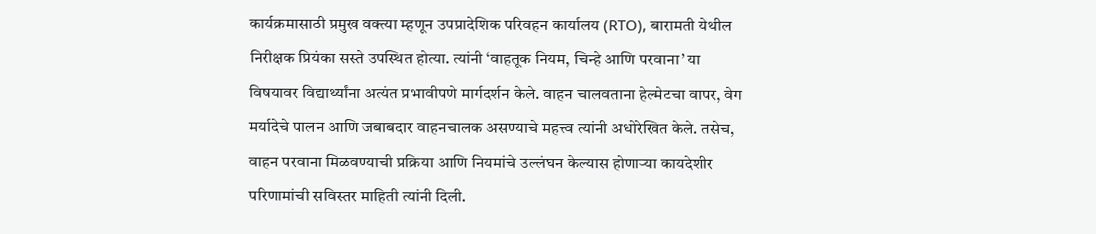कार्यक्रमासाठी प्रमुख वक्त्या म्हणून उपप्रादेशिक परिवहन कार्यालय (RTO), बारामती येथील निरीक्षक प्रियंका सस्ते उपस्थित होत्या. त्यांनी ‘वाहतूक नियम, चिन्हे आणि परवाना’ या विषयावर विद्यार्थ्यांना अत्यंत प्रभावीपणे मार्गदर्शन केले. वाहन चालवताना हेल्मेटचा वापर, वेग मर्यादेचे पालन आणि जबाबदार वाहनचालक असण्याचे महत्त्व त्यांनी अधोरेखित केले. तसेच, वाहन परवाना मिळवण्याची प्रक्रिया आणि नियमांचे उल्लंघन केल्यास होणाऱ्या कायदेशीर परिणामांची सविस्तर माहिती त्यांनी दिली.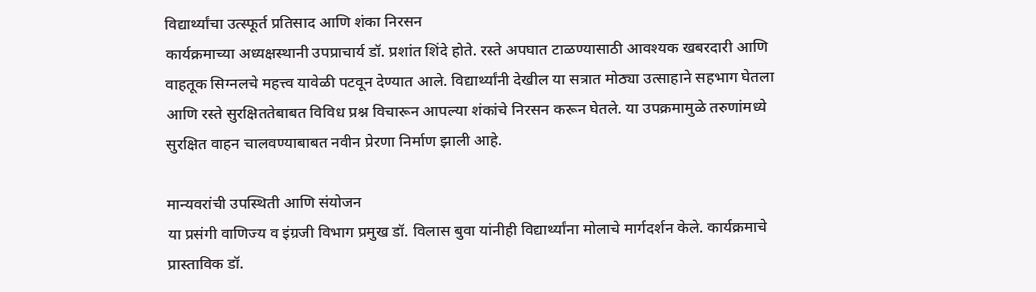विद्यार्थ्यांचा उत्स्फूर्त प्रतिसाद आणि शंका निरसन
कार्यक्रमाच्या अध्यक्षस्थानी उपप्राचार्य डॉ. प्रशांत शिंदे होते. रस्ते अपघात टाळण्यासाठी आवश्यक खबरदारी आणि वाहतूक सिग्नलचे महत्त्व यावेळी पटवून देण्यात आले. विद्यार्थ्यांनी देखील या सत्रात मोठ्या उत्साहाने सहभाग घेतला आणि रस्ते सुरक्षिततेबाबत विविध प्रश्न विचारून आपल्या शंकांचे निरसन करून घेतले. या उपक्रमामुळे तरुणांमध्ये सुरक्षित वाहन चालवण्याबाबत नवीन प्रेरणा निर्माण झाली आहे.

मान्यवरांची उपस्थिती आणि संयोजन
या प्रसंगी वाणिज्य व इंग्रजी विभाग प्रमुख डॉ. विलास बुवा यांनीही विद्यार्थ्यांना मोलाचे मार्गदर्शन केले. कार्यक्रमाचे प्रास्ताविक डॉ.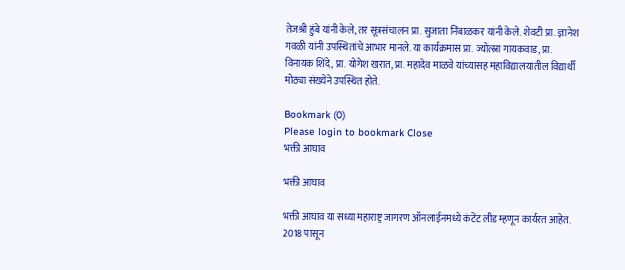तेजश्री हुंबे यांनी केले, तर सूत्रसंचालन प्रा. सुजाता निंबाळकर यांनी केले. शेवटी प्रा. ज्ञानेश गवळी यांनी उपस्थितांचे आभार मानले. या कार्यक्रमास प्रा. ज्योत्स्ना गायकवाड, प्रा. विनायक शिंदे, प्रा. योगेश खरात, प्रा. महादेव माळवे यांच्यासह महाविद्यालयातील विद्यार्थी मोठ्या संख्येने उपस्थित होते.

Bookmark (0)
Please login to bookmark Close
भक्ती आघाव

भक्ती आघाव

भक्ती आघाव या सध्या महाराष्ट्र जागरण ऑनलाईनमध्ये कंटेंट लीड म्हणून कार्यरत आहेत. 2018 पासून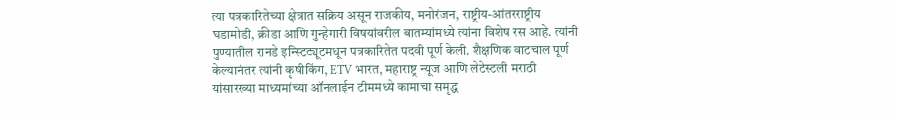त्या पत्रकारितेच्या क्षेत्रात सक्रिय असून राजकीय, मनोरंजन, राष्ट्रीय-आंतरराष्ट्रीय घडामोडी, क्रीडा आणि गुन्हेगारी विषयांवरील बातम्यांमध्ये त्यांना विशेष रस आहे. त्यांनी पुण्यातील रानडे इन्स्टिट्यूटमधून पत्रकारितेत पदवी पूर्ण केली. शैक्षणिक वाटचाल पूर्ण केल्यानंतर त्यांनी कृषीकिंग, ETV भारत, महाराष्ट्र न्यूज आणि लेटेस्टली मराठी यांसारख्या माध्यमांच्या ऑनलाईन टीममध्ये कामाचा समृद्ध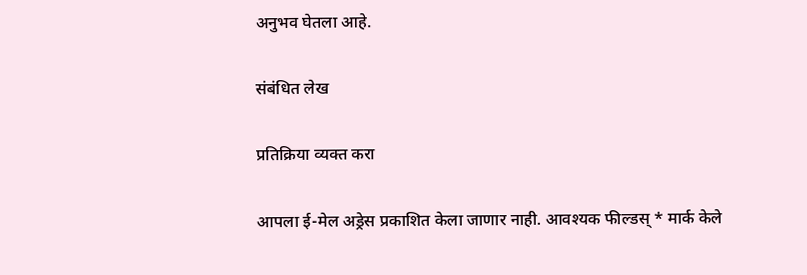अनुभव घेतला आहे.

संबंधित लेख

प्रतिक्रिया व्यक्त करा

आपला ई-मेल अड्रेस प्रकाशित केला जाणार नाही. आवश्यक फील्डस् * मार्क केले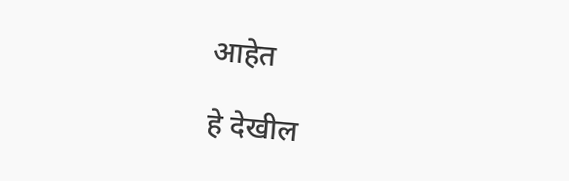आहेत

हे देखील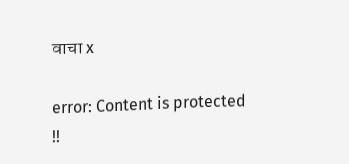वाचा x

error: Content is protected !!